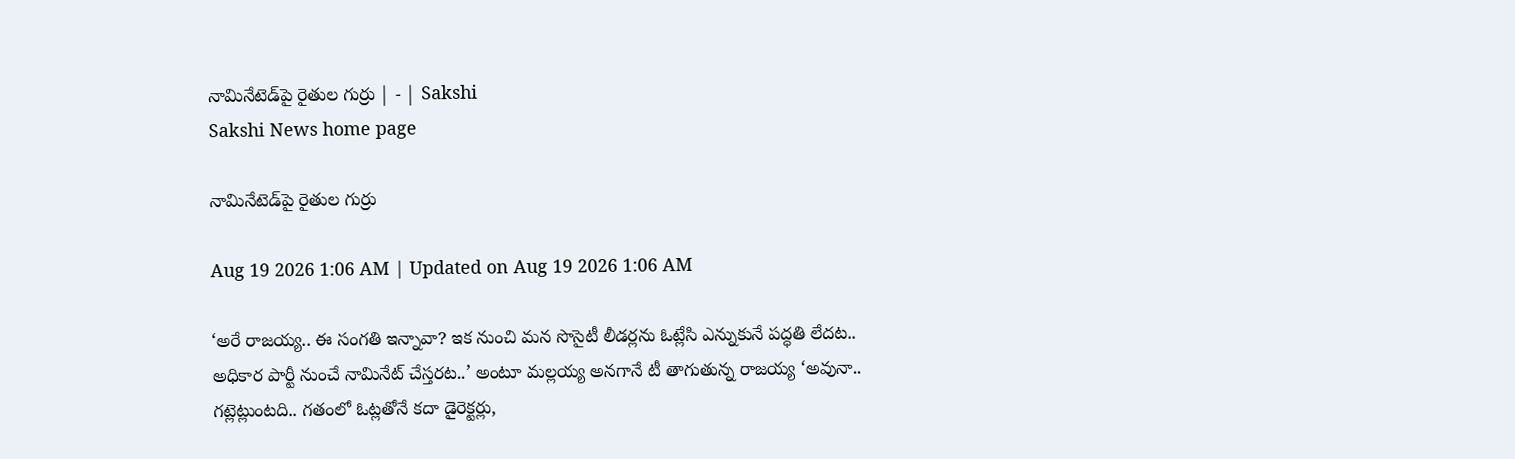నామినేటెడ్‌పై రైతుల గుర్రు | - | Sakshi
Sakshi News home page

నామినేటెడ్‌పై రైతుల గుర్రు

Aug 19 2026 1:06 AM | Updated on Aug 19 2026 1:06 AM

‘అరే రాజయ్య.. ఈ సంగతి ఇన్నావా? ఇక నుంచి మన సొసైటీ లీడర్లను ఓట్లేసి ఎన్నుకునే పద్ధతి లేదట.. అధికార పార్టీ నుంచే నామినేట్‌ చేస్తరట..’ అంటూ మల్లయ్య అనగానే టీ తాగుతున్న రాజయ్య ‘అవునా.. గట్లెట్లుంటది.. గతంలో ఓట్లతోనే కదా డైరెక్టర్లు,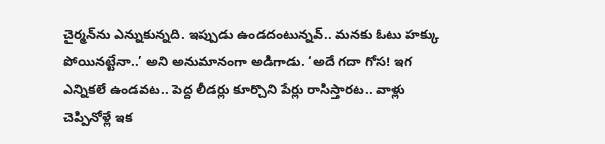చైర్మన్‌ను ఎన్నుకున్నది. ఇప్పుడు ఉండదంటున్నవ్‌.. మనకు ఓటు హక్కు పోయినట్టేనా..’ అని అనుమానంగా అడిగాడు. ‘అదే గదా గోస! ఇగ ఎన్నికలే ఉండవట.. పెద్ద లీడర్లు కూర్చొని పేర్లు రాసిస్తారట.. వాళ్లు చెప్పినోళ్లే ఇక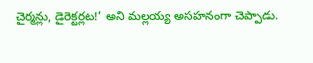చైర్మన్లు, డైరెక్టర్లట!’ అని మల్లయ్య అసహనంగా చెప్పాడు.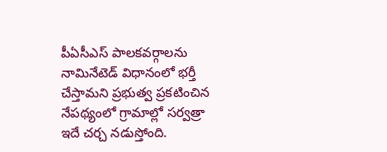పీఏసీఎస్‌ పాలకవర్గాలను నామినేటెడ్‌ విధానంలో భర్తీ చేస్తామని ప్రభుత్వ ప్రకటించిన నేపథ్యంలో గ్రామాల్లో సర్వత్రా ఇదే చర్చ నడుస్తోంది.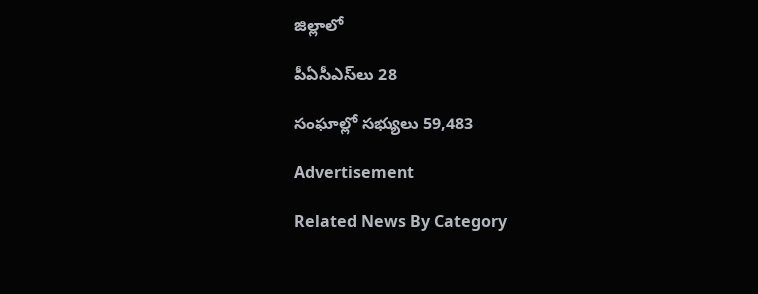జిల్లాలో

పీఏసీఎస్‌లు 28

సంఘాల్లో సభ్యులు 59,483

Advertisement

Related News By Category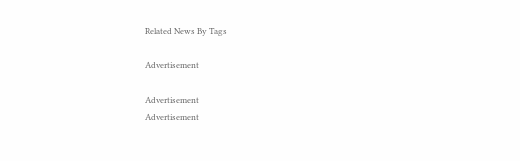Related News By Tags

Advertisement

Advertisement
Advertisement